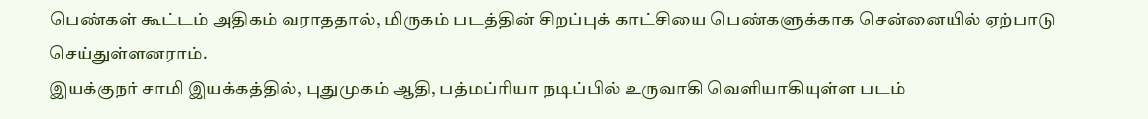பெண்கள் கூட்டம் அதிகம் வராததால், மிருகம் படத்தின் சிறப்புக் காட்சியை பெண்களுக்காக சென்னையில் ஏற்பாடு செய்துள்ளனராம்.
இயக்குநர் சாமி இயக்கத்தில், புதுமுகம் ஆதி, பத்மப்ரியா நடிப்பில் உருவாகி வெளியாகியுள்ள படம்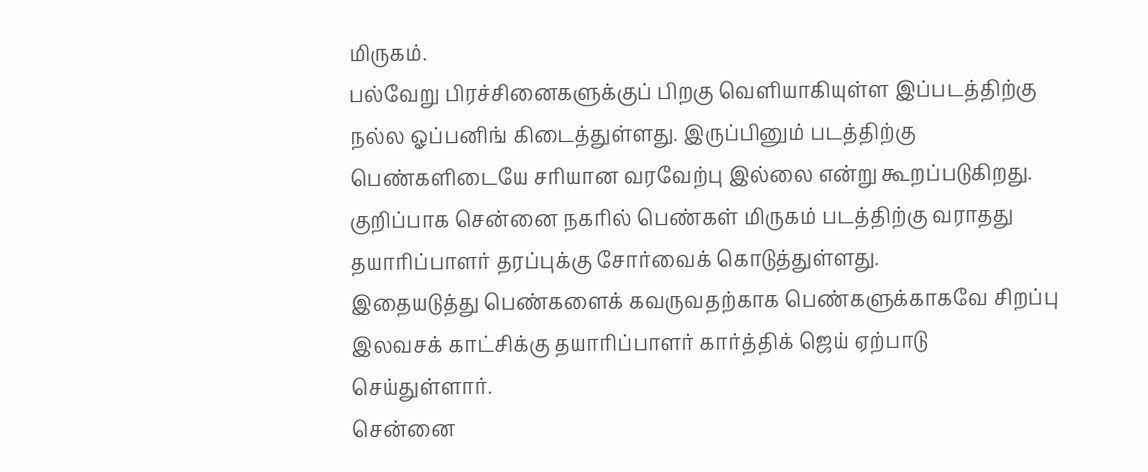மிருகம்.
பல்வேறு பிரச்சினைகளுக்குப் பிறகு வெளியாகியுள்ள இப்படத்திற்கு நல்ல ஓப்பனிங் கிடைத்துள்ளது. இருப்பினும் படத்திற்கு பெண்களிடையே சரியான வரவேற்பு இல்லை என்று கூறப்படுகிறது. குறிப்பாக சென்னை நகரில் பெண்கள் மிருகம் படத்திற்கு வராதது தயாரிப்பாளர் தரப்புக்கு சோர்வைக் கொடுத்துள்ளது.
இதையடுத்து பெண்களைக் கவருவதற்காக பெண்களுக்காகவே சிறப்பு இலவசக் காட்சிக்கு தயாரிப்பாளர் கார்த்திக் ஜெய் ஏற்பாடு செய்துள்ளார்.
சென்னை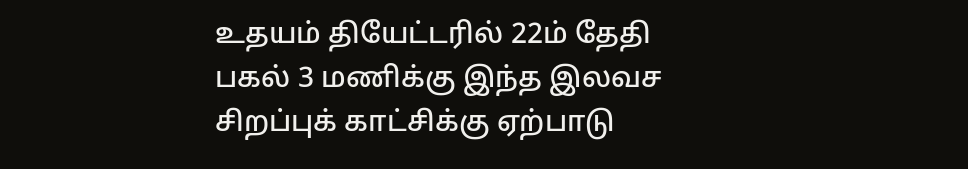உதயம் தியேட்டரில் 22ம் தேதி பகல் 3 மணிக்கு இந்த இலவச சிறப்புக் காட்சிக்கு ஏற்பாடு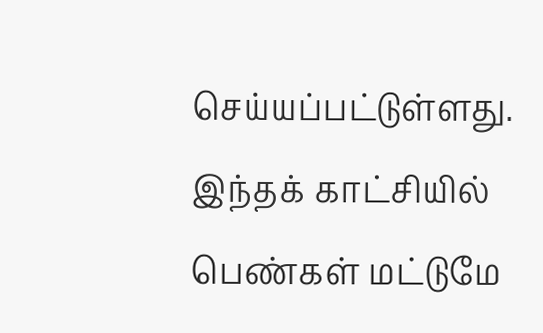செய்யப்பட்டுள்ளது. இந்தக் காட்சியில் பெண்கள் மட்டுமே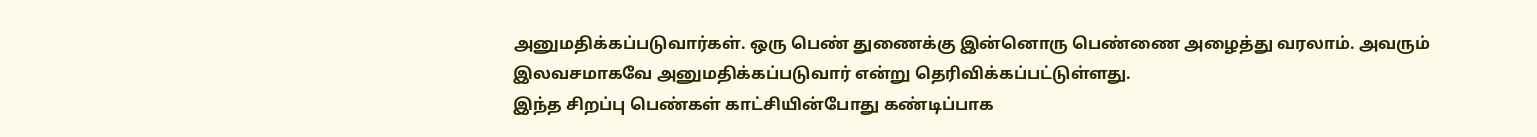அனுமதிக்கப்படுவார்கள். ஒரு பெண் துணைக்கு இன்னொரு பெண்ணை அழைத்து வரலாம். அவரும் இலவசமாகவே அனுமதிக்கப்படுவார் என்று தெரிவிக்கப்பட்டுள்ளது.
இந்த சிறப்பு பெண்கள் காட்சியின்போது கண்டிப்பாக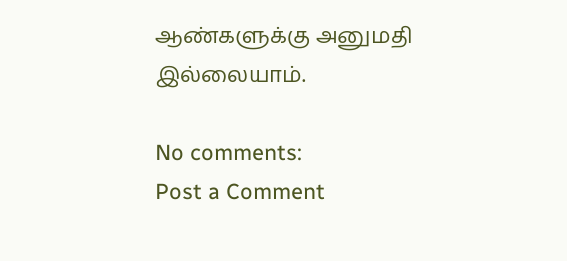ஆண்களுக்கு அனுமதி இல்லையாம்.

No comments:
Post a Comment